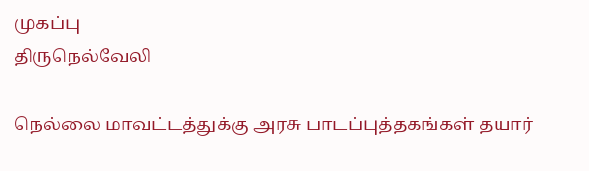முகப்பு
திருநெல்வேலி

நெல்லை மாவட்டத்துக்கு அரசு பாடப்புத்தகங்கள் தயார்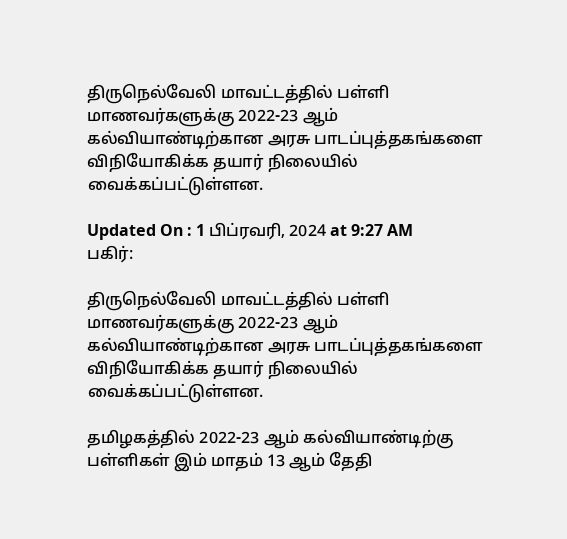திருநெல்வேலி மாவட்டத்தில் பள்ளி மாணவர்களுக்கு 2022-23 ஆம் கல்வியாண்டிற்கான அரசு பாடப்புத்தகங்களை விநியோகிக்க தயார் நிலையில் வைக்கப்பட்டுள்ளன.

Updated On : 1 பிப்ரவரி, 2024 at 9:27 AM
பகிர்:

திருநெல்வேலி மாவட்டத்தில் பள்ளி மாணவர்களுக்கு 2022-23 ஆம் கல்வியாண்டிற்கான அரசு பாடப்புத்தகங்களை விநியோகிக்க தயார் நிலையில் வைக்கப்பட்டுள்ளன.

தமிழகத்தில் 2022-23 ஆம் கல்வியாண்டிற்கு பள்ளிகள் இம் மாதம் 13 ஆம் தேதி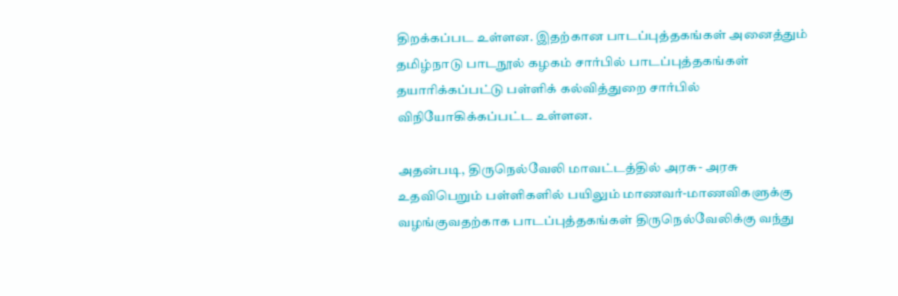திறக்கப்பட உள்ளன. இதற்கான பாடப்புத்தகங்கள் அனைத்தும் தமிழ்நாடு பாடநூல் கழகம் சார்பில் பாடப்புத்தகங்கள் தயாரிக்கப்பட்டு பள்ளிக் கல்வித்துறை சார்பில் விநியோகிக்கப்பட்ட உள்ளன.

அதன்படி, திருநெல்வேலி மாவட்டத்தில் அரசு- அரசு உதவிபெறும் பள்ளிகளில் பயிலும் மாணவர்-மாணவிகளுக்கு வழங்குவதற்காக பாடப்புத்தகங்கள் திருநெல்வேலிக்கு வந்து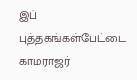இப் புத்தகங்கள்பேட்டை காமராஜர்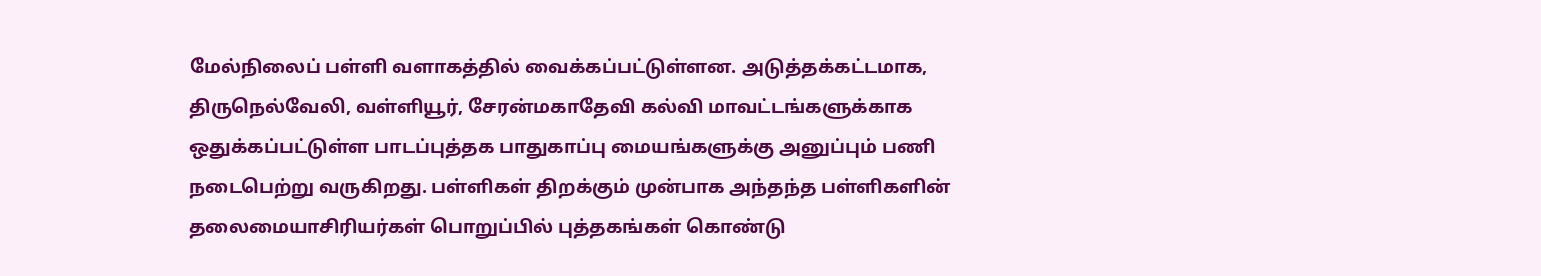மேல்நிலைப் பள்ளி வளாகத்தில் வைக்கப்பட்டுள்ளன. அடுத்தக்கட்டமாக, திருநெல்வேலி, வள்ளியூர், சேரன்மகாதேவி கல்வி மாவட்டங்களுக்காக ஒதுக்கப்பட்டுள்ள பாடப்புத்தக பாதுகாப்பு மையங்களுக்கு அனுப்பும் பணி நடைபெற்று வருகிறது. பள்ளிகள் திறக்கும் முன்பாக அந்தந்த பள்ளிகளின் தலைமையாசிரியர்கள் பொறுப்பில் புத்தகங்கள் கொண்டு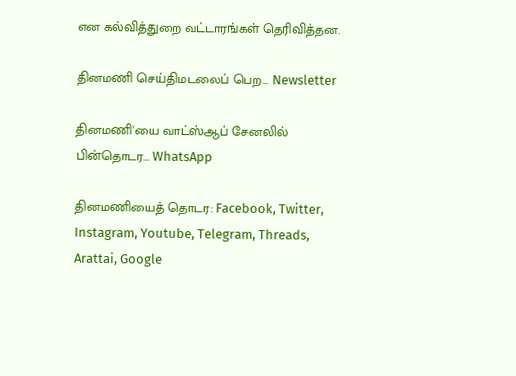என கல்வித்துறை வட்டாரங்கள் தெரிவித்தன.

தினமணி செய்திமடலைப் பெற... Newsletter

தினமணி'யை வாட்ஸ்ஆப் சேனலில் பின்தொடர... WhatsApp

தினமணியைத் தொடர: Facebook, Twitter, Instagram, Youtube, Telegram, Threads, Arattai, Google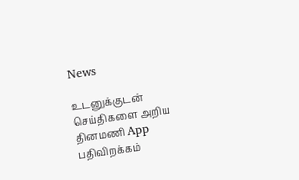News

உடனுக்குடன் செய்திகளை அறிய தினமணி App பதிவிறக்கம்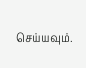செய்யவும்.